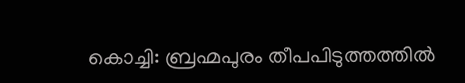കൊച്ചി: ബ്രഹ്മപുരം തീപപിടുത്തത്തിൽ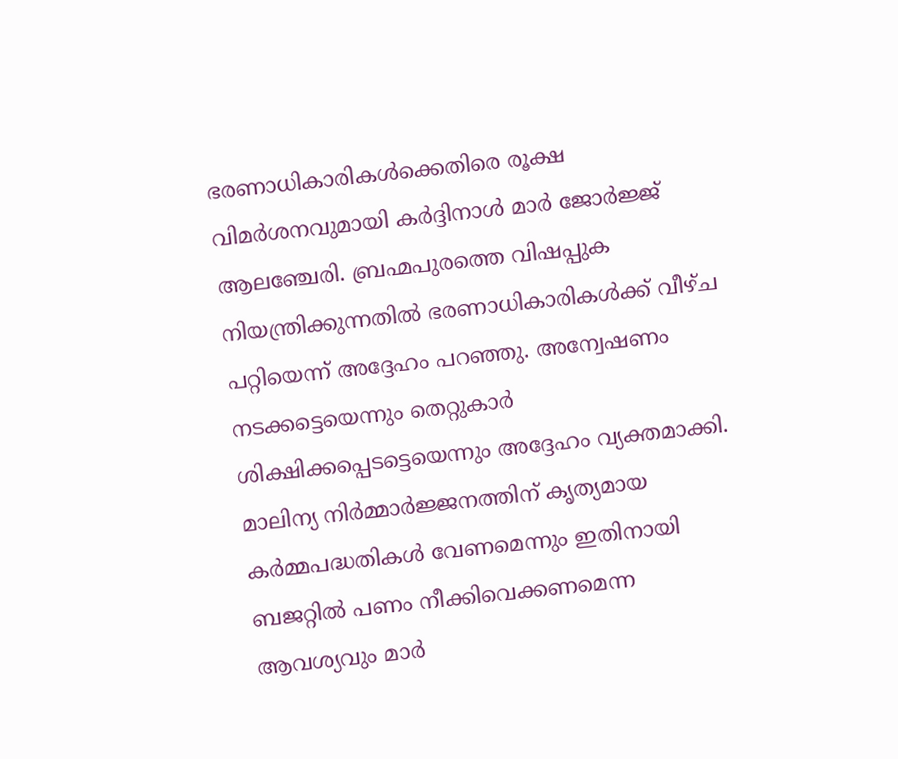ഭരണാധികാരികൾക്കെതിരെ രൂക്ഷ വിമർശനവുമായി കർദ്ദിനാൾ മാർ ജോർജ്ജ് ആലഞ്ചേരി. ബ്രഹ്മപുരത്തെ വിഷപ്പുക നിയന്ത്രിക്കുന്നതിൽ ഭരണാധികാരികൾക്ക് വീഴ്ച പറ്റിയെന്ന് അദ്ദേഹം പറഞ്ഞു. അന്വേഷണം നടക്കട്ടെയെന്നും തെറ്റുകാർ ശിക്ഷിക്കപ്പെടട്ടെയെന്നും അദ്ദേഹം വ്യക്തമാക്കി.
മാലിന്യ നിർമ്മാർജ്ജനത്തിന് കൃത്യമായ കർമ്മപദ്ധതികൾ വേണമെന്നും ഇതിനായി ബജറ്റിൽ പണം നീക്കിവെക്കണമെന്ന ആവശ്യവും മാർ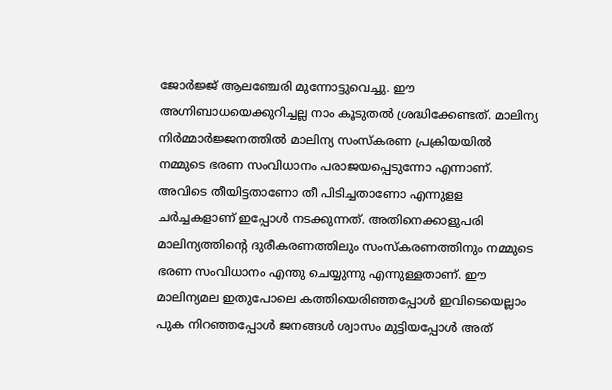ജോർജ്ജ് ആലഞ്ചേരി മുന്നോട്ടുവെച്ചു. ഈ അഗ്നിബാധയെക്കുറിച്ചല്ല നാം കൂടുതൽ ശ്രദ്ധിക്കേണ്ടത്. മാലിന്യ നിർമ്മാർജ്ജനത്തിൽ മാലിന്യ സംസ്കരണ പ്രക്രിയയിൽ നമ്മുടെ ഭരണ സംവിധാനം പരാജയപ്പെടുന്നോ എന്നാണ്. അവിടെ തീയിട്ടതാണോ തീ പിടിച്ചതാണോ എന്നുളള ചർച്ചകളാണ് ഇപ്പോൾ നടക്കുന്നത്. അതിനെക്കാളുപരി മാലിന്യത്തിന്റെ ദുരീകരണത്തിലും സംസ്കരണത്തിനും നമ്മുടെ ഭരണ സംവിധാനം എന്തു ചെയ്യുന്നു എന്നുള്ളതാണ്. ഈ മാലിന്യമല ഇതുപോലെ കത്തിയെരിഞ്ഞപ്പോൾ ഇവിടെയെല്ലാം പുക നിറഞ്ഞപ്പോൾ ജനങ്ങൾ ശ്വാസം മുട്ടിയപ്പോൾ അത്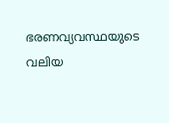ഭരണവ്യവസ്ഥയുടെ വലിയ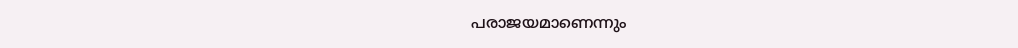പരാജയമാണെന്നും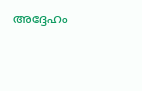അദ്ദേഹം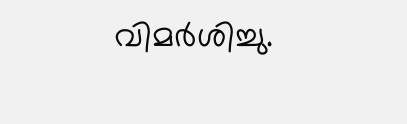വിമർശിച്ചു.